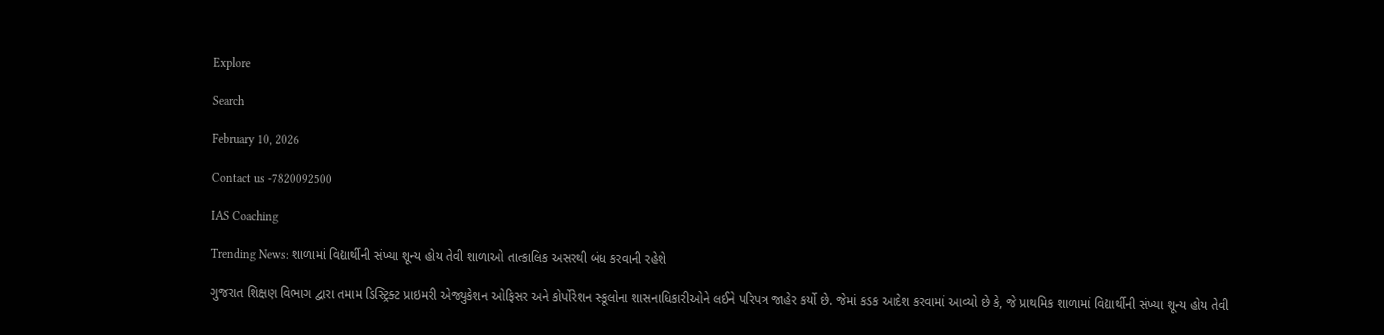Explore

Search

February 10, 2026

Contact us -7820092500

IAS Coaching

Trending News: શાળામાં વિદ્યાર્થીની સંખ્યા શૂન્ય હોય તેવી શાળાઓ તાત્કાલિક અસરથી બંધ કરવાની રહેશે

ગુજરાત શિક્ષણ વિભાગ દ્વારા તમામ ડિસ્ટ્રિક્ટ પ્રાઇમરી એજ્યુકેશન ઓફિસર અને કોર્પોરેશન સ્કૂલોના શાસનાધિકારીઓને લઈને પરિપત્ર જાહેર કર્યો છે. જેમાં કડક આદેશ કરવામાં આવ્યો છે કે, જે પ્રાથમિક શાળામાં વિદ્યાર્થીની સંખ્યા શૂન્ય હોય તેવી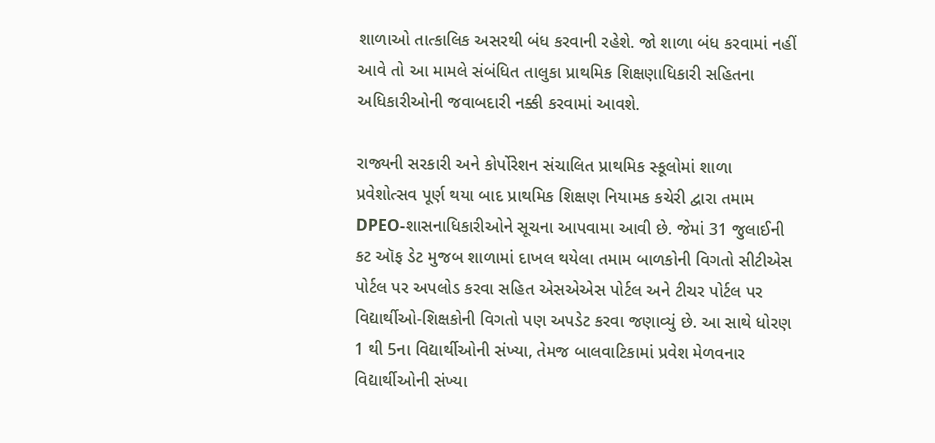શાળાઓ તાત્કાલિક અસરથી બંધ કરવાની રહેશે. જો શાળા બંધ કરવામાં નહીં આવે તો આ મામલે સંબંધિત તાલુકા પ્રાથમિક શિક્ષણાધિકારી સહિતના અધિકારીઓની જવાબદારી નક્કી કરવામાં આવશે.

રાજ્યની સરકારી અને કોર્પોરેશન સંચાલિત પ્રાથમિક સ્કૂલોમાં શાળા પ્રવેશોત્સવ પૂર્ણ થયા બાદ પ્રાથમિક શિક્ષણ નિયામક કચેરી દ્વારા તમામ DPEO-શાસનાધિકારીઓને સૂચના આપવામા આવી છે. જેમાં 31 જુલાઈની કટ ઑફ ડેટ મુજબ શાળામાં દાખલ થયેલા તમામ બાળકોની વિગતો સીટીએસ પોર્ટલ પર અપલોડ કરવા સહિત એસએએસ પોર્ટલ અને ટીચર પોર્ટલ પર વિદ્યાર્થીઓ-શિક્ષકોની વિગતો પણ અપડેટ કરવા જણાવ્યું છે. આ સાથે ધોરણ 1 થી 5ના વિદ્યાર્થીઓની સંખ્યા, તેમજ બાલવાટિકામાં પ્રવેશ મેળવનાર વિદ્યાર્થીઓની સંખ્યા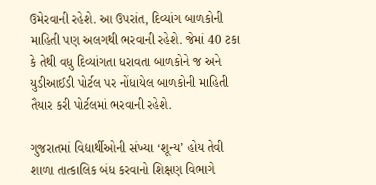ઉમેરવાની રહેશે. આ ઉપરાંત, દિવ્યાંગ બાળકોની માહિતી પણ અલગથી ભરવાની રહેશે. જેમાં 40 ટકા કે તેથી વધુ દિવ્યાંગતા ધરાવતા બાળકોને જ અને યુડીઆઈડી પોર્ટલ પર નોંધાયેલ બાળકોની માહિતી તૈયાર કરી પોર્ટલમાં ભરવાની રહેશે.

ગુજરાતમાં વિદ્યાર્થીઓની સંખ્યા ‘શૂન્ય’ હોય તેવી શાળા તાત્કાલિક બંધ કરવાનો શિક્ષણ વિભાગે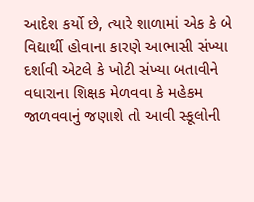આદેશ કર્યો છે, ત્યારે શાળામાં એક કે બે વિદ્યાર્થી હોવાના કારણે આભાસી સંખ્યા દર્શાવી એટલે કે ખોટી સંખ્યા બતાવીને વધારાના શિક્ષક મેળવવા કે મહેકમ જાળવવાનું જણાશે તો આવી સ્કૂલોની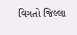વિગતો જિલ્લા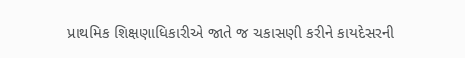પ્રાથમિક શિક્ષણાધિકારીએ જાતે જ ચકાસણી કરીને કાયદેસરની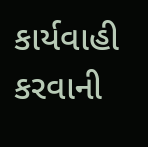કાર્યવાહી કરવાની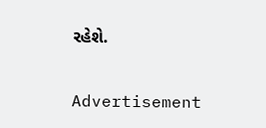રહેશે.

Advertisement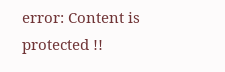error: Content is protected !!